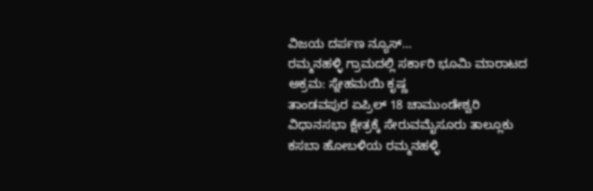ವಿಜಯ ದರ್ಪಣ ನ್ಯೂಸ್…
ರಮ್ಮನಹಳ್ಳಿ ಗ್ರಾಮದಲ್ಲಿ ಸರ್ಕಾರಿ ಭೂಮಿ ಮಾರಾಟದ ಅಕ್ರಮ: ಸ್ನೇಹಮಯಿ ಕೃಷ್ಣ
ತಾಂಡವಪುರ ಏಪ್ರಿಲ್ 18 ಚಾಮುಂಡೇಶ್ವರಿ ವಿಧಾನಸಭಾ ಕ್ಷೇತ್ರಕ್ಕೆ ಸೇರುವಮೈಸೂರು ತಾಲ್ಲೂಕು ಕಸಬಾ ಹೋಬಳಿಯ ರಮ್ಮನಹಳ್ಳಿ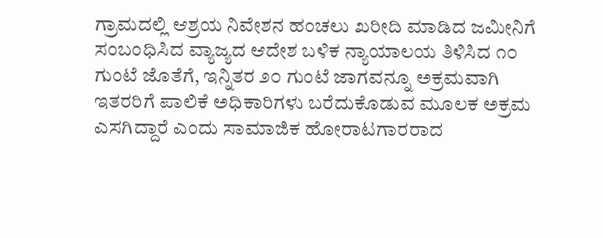ಗ್ರಾಮದಲ್ಲಿ ಆಶ್ರಯ ನಿವೇಶನ ಹಂಚಲು ಖರೀದಿ ಮಾಡಿದ ಜಮೀನಿಗೆ ಸಂಬಂಧಿಸಿದ ವ್ಯಾಜ್ಯದ ಆದೇಶ ಬಳಿಕ ನ್ಯಾಯಾಲಯ ತಿಳಿಸಿದ ೧೦ ಗುಂಟೆ ಜೊತೆಗೆ, ಇನ್ನಿತರ ೨೦ ಗುಂಟೆ ಜಾಗವನ್ನೂ ಅಕ್ರಮವಾಗಿ ಇತರರಿಗೆ ಪಾಲಿಕೆ ಅಧಿಕಾರಿಗಳು ಬರೆದುಕೊಡುವ ಮೂಲಕ ಅಕ್ರಮ ಎಸಗಿದ್ದಾರೆ ಎಂದು ಸಾಮಾಜಿಕ ಹೋರಾಟಗಾರರಾದ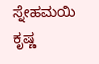ಸ್ನೇಹಮಯಿ ಕೃಷ್ಣ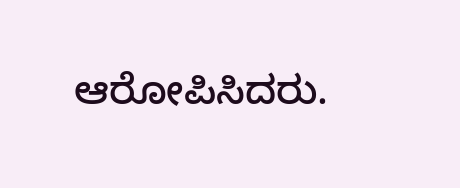ಆರೋಪಿಸಿದರು.